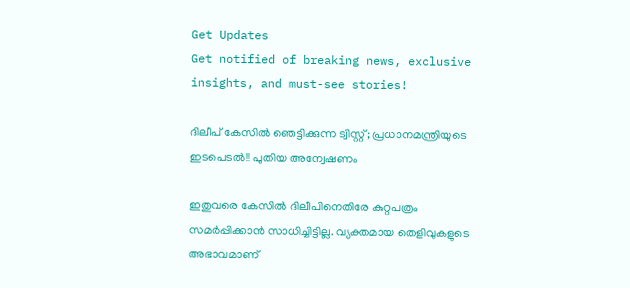Get Updates
Get notified of breaking news, exclusive insights, and must-see stories!

ദിലീപ് കേസില്‍ ഞെട്ടിക്കുന്ന ട്വിസ്റ്റ്; പ്രധാനമന്ത്രിയുടെ ഇടപെടല്‍!! പുതിയ അന്വേഷണം

ഇതുവരെ കേസില്‍ ദിലീപിനെതിരേ കുറ്റപത്രം സമര്‍പ്പിക്കാന്‍ സാധിച്ചിട്ടില്ല. വ്യക്തമായ തെളിവുകളുടെ അഭാവമാണ്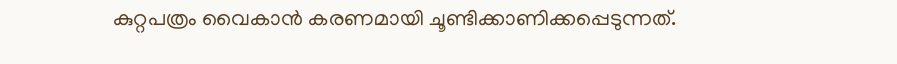കുറ്റപത്രം വൈകാന്‍ കരണമായി ചൂണ്ടിക്കാണിക്കപ്പെടുന്നത്.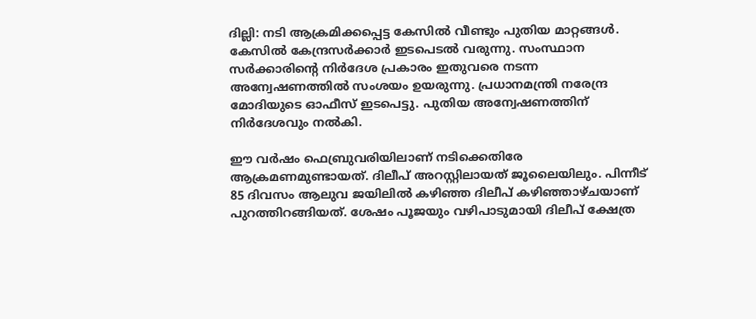ദില്ലി: നടി ആക്രമിക്കപ്പെട്ട കേസില്‍ വീണ്ടും പുതിയ മാറ്റങ്ങള്‍. കേസില്‍ കേന്ദ്രസര്‍ക്കാര്‍ ഇടപെടല്‍ വരുന്നു. സംസ്ഥാന സര്‍ക്കാരിന്റെ നിര്‍ദേശ പ്രകാരം ഇതുവരെ നടന്ന അന്വേഷണത്തില്‍ സംശയം ഉയരുന്നു. പ്രധാനമന്ത്രി നരേന്ദ്ര മോദിയുടെ ഓഫീസ് ഇടപെട്ടു. പുതിയ അന്വേഷണത്തിന് നിര്‍ദേശവും നല്‍കി.

ഈ വര്‍ഷം ഫെബ്രുവരിയിലാണ് നടിക്കെതിരേ ആക്രമണമുണ്ടായത്. ദിലീപ് അറസ്റ്റിലായത് ജൂലൈയിലും. പിന്നീട് 85 ദിവസം ആലുവ ജയിലില്‍ കഴിഞ്ഞ ദിലീപ് കഴിഞ്ഞാഴ്ചയാണ് പുറത്തിറങ്ങിയത്. ശേഷം പൂജയും വഴിപാടുമായി ദിലീപ് ക്ഷേത്ര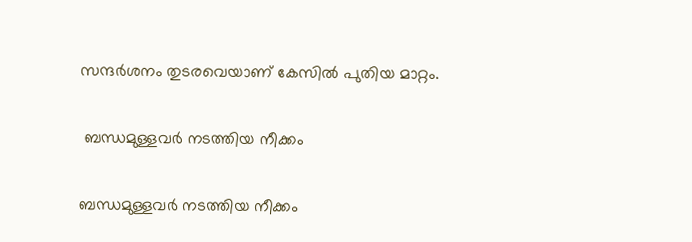സന്ദര്‍ശനം തുടരവെയാണ് കേസില്‍ പുതിയ മാറ്റം.

 ബന്ധമുള്ളവര്‍ നടത്തിയ നീക്കം

ബന്ധമുള്ളവര്‍ നടത്തിയ നീക്കം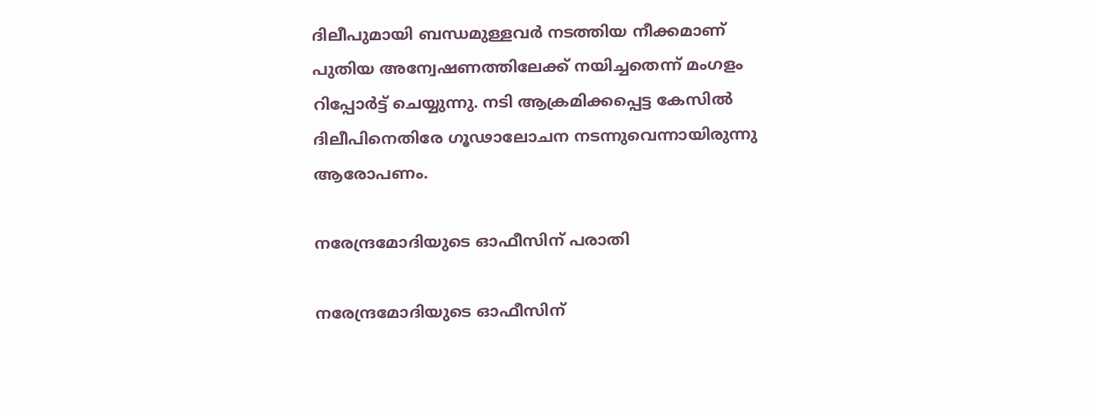ദിലീപുമായി ബന്ധമുള്ളവര്‍ നടത്തിയ നീക്കമാണ് പുതിയ അന്വേഷണത്തിലേക്ക് നയിച്ചതെന്ന് മംഗളം റിപ്പോര്‍ട്ട് ചെയ്യുന്നു. നടി ആക്രമിക്കപ്പെട്ട കേസില്‍ ദിലീപിനെതിരേ ഗൂഢാലോചന നടന്നുവെന്നായിരുന്നു ആരോപണം.

നരേന്ദ്രമോദിയുടെ ഓഫീസിന് പരാതി

നരേന്ദ്രമോദിയുടെ ഓഫീസിന്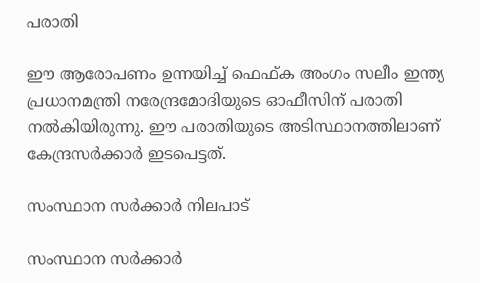പരാതി

ഈ ആരോപണം ഉന്നയിച്ച് ഫെഫ്ക അംഗം സലീം ഇന്ത്യ പ്രധാനമന്ത്രി നരേന്ദ്രമോദിയുടെ ഓഫീസിന് പരാതി നല്‍കിയിരുന്നു. ഈ പരാതിയുടെ അടിസ്ഥാനത്തിലാണ് കേന്ദ്രസര്‍ക്കാര്‍ ഇടപെട്ടത്.

സംസ്ഥാന സര്‍ക്കാര്‍ നിലപാട്

സംസ്ഥാന സര്‍ക്കാര്‍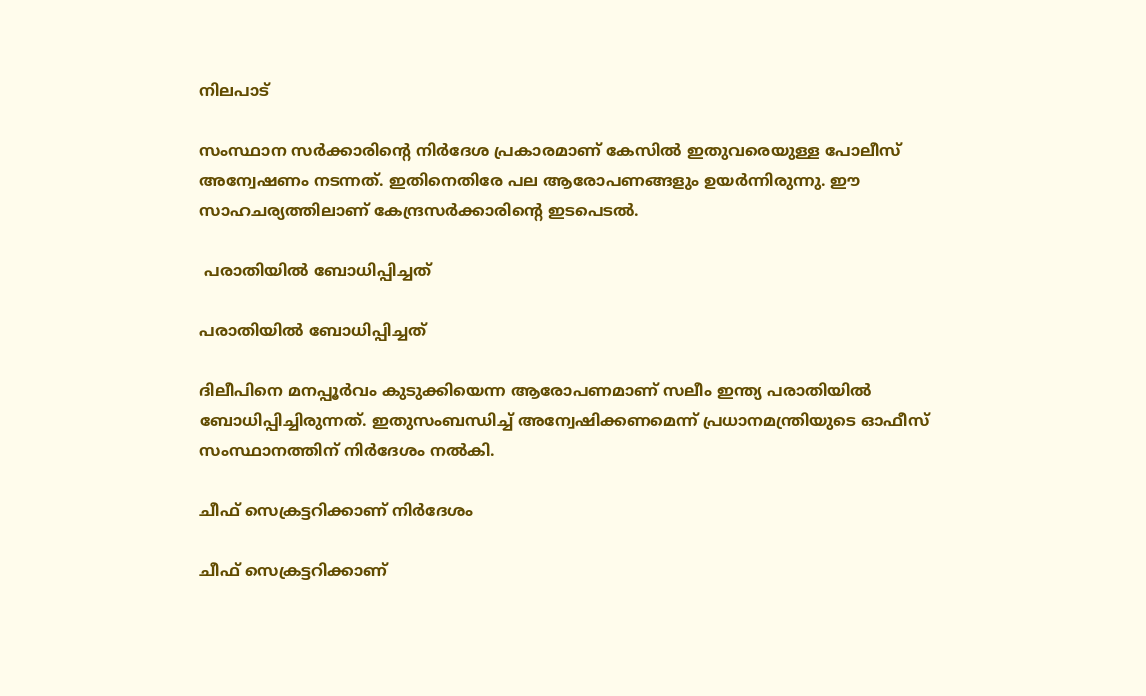നിലപാട്

സംസ്ഥാന സര്‍ക്കാരിന്റെ നിര്‍ദേശ പ്രകാരമാണ് കേസില്‍ ഇതുവരെയുള്ള പോലീസ് അന്വേഷണം നടന്നത്. ഇതിനെതിരേ പല ആരോപണങ്ങളും ഉയര്‍ന്നിരുന്നു. ഈ സാഹചര്യത്തിലാണ് കേന്ദ്രസര്‍ക്കാരിന്റെ ഇടപെടല്‍.

 പരാതിയില്‍ ബോധിപ്പിച്ചത്

പരാതിയില്‍ ബോധിപ്പിച്ചത്

ദിലീപിനെ മനപ്പൂര്‍വം കുടുക്കിയെന്ന ആരോപണമാണ് സലീം ഇന്ത്യ പരാതിയില്‍ ബോധിപ്പിച്ചിരുന്നത്. ഇതുസംബന്ധിച്ച് അന്വേഷിക്കണമെന്ന് പ്രധാനമന്ത്രിയുടെ ഓഫീസ് സംസ്ഥാനത്തിന് നിര്‍ദേശം നല്‍കി.

ചീഫ് സെക്രട്ടറിക്കാണ് നിര്‍ദേശം

ചീഫ് സെക്രട്ടറിക്കാണ്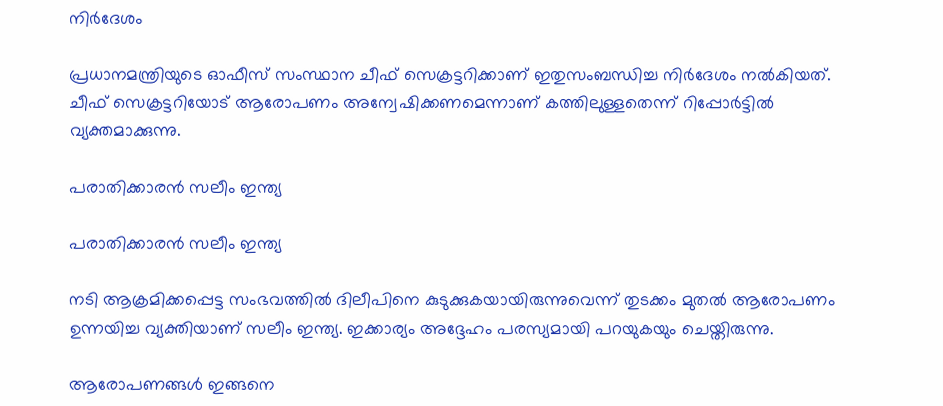നിര്‍ദേശം

പ്രധാനമന്ത്രിയുടെ ഓഫീസ് സംസ്ഥാന ചീഫ് സെക്രട്ടറിക്കാണ് ഇതുസംബന്ധിച്ച നിര്‍ദേശം നല്‍കിയത്. ചീഫ് സെക്രട്ടറിയോട് ആരോപണം അന്വേഷിക്കണമെന്നാണ് കത്തിലുള്ളതെന്ന് റിപ്പോര്‍ട്ടില്‍ വ്യക്തമാക്കുന്നു.

പരാതിക്കാരന്‍ സലീം ഇന്ത്യ

പരാതിക്കാരന്‍ സലീം ഇന്ത്യ

നടി ആക്രമിക്കപ്പെട്ട സംഭവത്തില്‍ ദിലീപിനെ കുടുക്കുകയായിരുന്നുവെന്ന് തുടക്കം മുതല്‍ ആരോപണം ഉന്നയിച്ച വ്യക്തിയാണ് സലീം ഇന്ത്യ. ഇക്കാര്യം അദ്ദേഹം പരസ്യമായി പറയുകയും ചെയ്തിരുന്നു.

ആരോപണങ്ങള്‍ ഇങ്ങനെ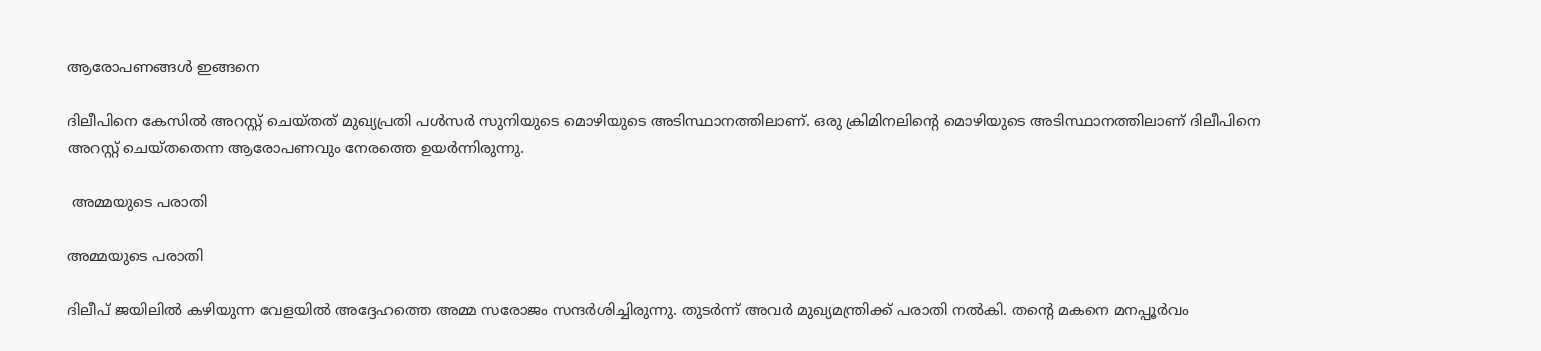ആരോപണങ്ങള്‍ ഇങ്ങനെ

ദിലീപിനെ കേസില്‍ അറസ്റ്റ് ചെയ്തത് മുഖ്യപ്രതി പള്‍സര്‍ സുനിയുടെ മൊഴിയുടെ അടിസ്ഥാനത്തിലാണ്. ഒരു ക്രിമിനലിന്റെ മൊഴിയുടെ അടിസ്ഥാനത്തിലാണ് ദിലീപിനെ അറസ്റ്റ് ചെയ്തതെന്ന ആരോപണവും നേരത്തെ ഉയര്‍ന്നിരുന്നു.

 അമ്മയുടെ പരാതി

അമ്മയുടെ പരാതി

ദിലീപ് ജയിലില്‍ കഴിയുന്ന വേളയില്‍ അദ്ദേഹത്തെ അമ്മ സരോജം സന്ദര്‍ശിച്ചിരുന്നു. തുടര്‍ന്ന് അവര്‍ മുഖ്യമന്ത്രിക്ക് പരാതി നല്‍കി. തന്റെ മകനെ മനപ്പൂര്‍വം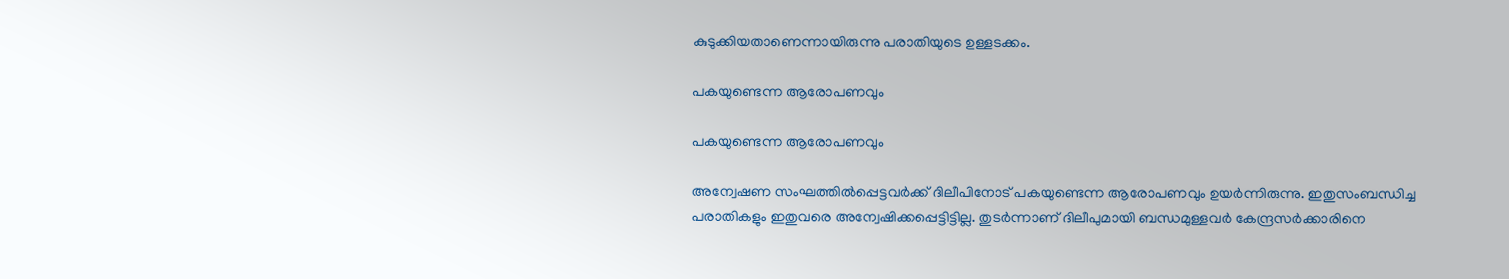കുടുക്കിയതാണെന്നായിരുന്നു പരാതിയുടെ ഉള്ളടക്കം.

പകയുണ്ടെന്ന ആരോപണവും

പകയുണ്ടെന്ന ആരോപണവും

അന്വേഷണ സംഘത്തില്‍പ്പെട്ടവര്‍ക്ക് ദിലീപിനോട് പകയുണ്ടെന്ന ആരോപണവും ഉയര്‍ന്നിരുന്നു. ഇതുസംബന്ധിച്ച പരാതികളും ഇതുവരെ അന്വേഷിക്കപ്പെട്ടിട്ടില്ല. തുടര്‍ന്നാണ് ദിലീപുമായി ബന്ധമുള്ളവര്‍ കേന്ദ്രസര്‍ക്കാരിനെ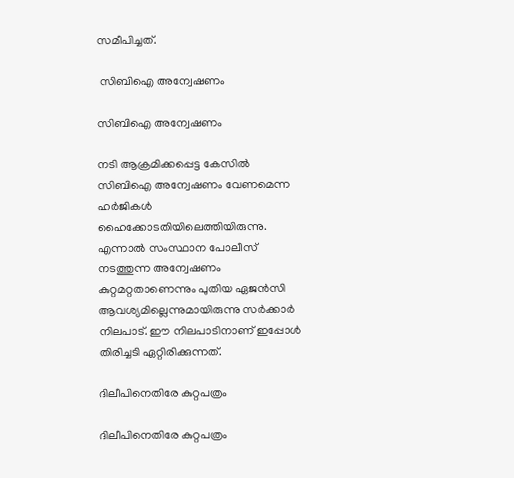സമീപിച്ചത്.

 സിബിഐ അന്വേഷണം

സിബിഐ അന്വേഷണം

നടി ആക്രമിക്കപ്പെട്ട കേസില്‍ സിബിഐ അന്വേഷണം വേണമെന്ന ഹര്‍ജികള്‍ ഹൈക്കോടതിയിലെത്തിയിരുന്നു. എന്നാല്‍ സംസ്ഥാന പോലീസ് നടത്തുന്ന അന്വേഷണം കുറ്റമറ്റതാണെന്നും പുതിയ ഏജന്‍സി ആവശ്യമില്ലെന്നുമായിരുന്നു സര്‍ക്കാര്‍ നിലപാട്. ഈ നിലപാടിനാണ് ഇപ്പോള്‍ തിരിച്ചടി ഏറ്റിരിക്കുന്നത്.

ദിലീപിനെതിരേ കുറ്റപത്രം

ദിലീപിനെതിരേ കുറ്റപത്രം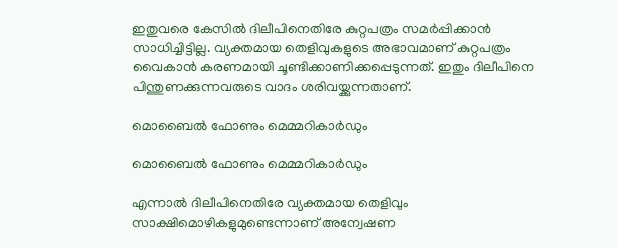ഇതുവരെ കേസില്‍ ദിലീപിനെതിരേ കുറ്റപത്രം സമര്‍പ്പിക്കാന്‍ സാധിച്ചിട്ടില്ല. വ്യക്തമായ തെളിവുകളുടെ അഭാവമാണ് കുറ്റപത്രം വൈകാന്‍ കരണമായി ചൂണ്ടിക്കാണിക്കപ്പെടുന്നത്. ഇതും ദിലീപിനെ പിന്തുണക്കുന്നവരുടെ വാദം ശരിവയ്ക്കുന്നതാണ്.

മൊബൈല്‍ ഫോണും മെമ്മറികാര്‍ഡും

മൊബൈല്‍ ഫോണും മെമ്മറികാര്‍ഡും

എന്നാല്‍ ദിലീപിനെതിരേ വ്യക്തമായ തെളിവും സാക്ഷിമൊഴികളുമുണ്ടെന്നാണ് അന്വേഷണ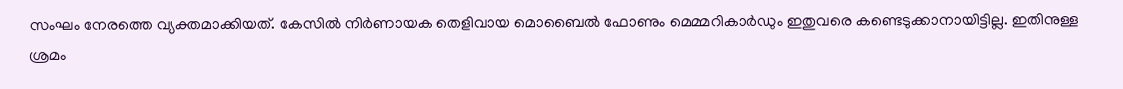സംഘം നേരത്തെ വ്യക്തമാക്കിയത്. കേസില്‍ നിര്‍ണായക തെളിവായ മൊബൈല്‍ ഫോണും മെമ്മറികാര്‍ഡും ഇതുവരെ കണ്ടെടുക്കാനായിട്ടില്ല. ഇതിനുള്ള ശ്രമം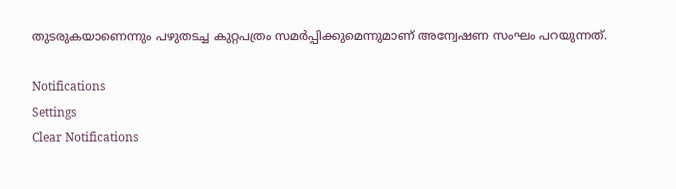തുടരുകയാണെന്നും പഴുതടച്ച കുറ്റപത്രം സമര്‍പ്പിക്കുമെന്നുമാണ് അന്വേഷണ സംഘം പറയുന്നത്.

Notifications
Settings
Clear Notifications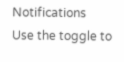Notifications
Use the toggle to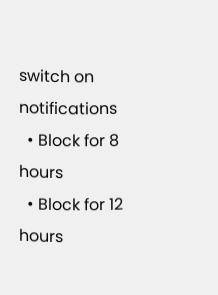switch on notifications
  • Block for 8 hours
  • Block for 12 hours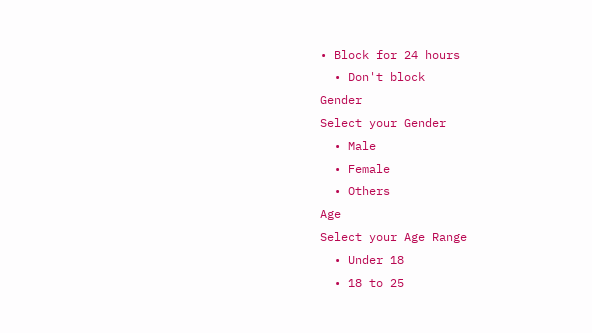• Block for 24 hours
  • Don't block
Gender
Select your Gender
  • Male
  • Female
  • Others
Age
Select your Age Range
  • Under 18
  • 18 to 25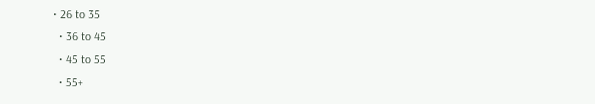• 26 to 35
  • 36 to 45
  • 45 to 55
  • 55+